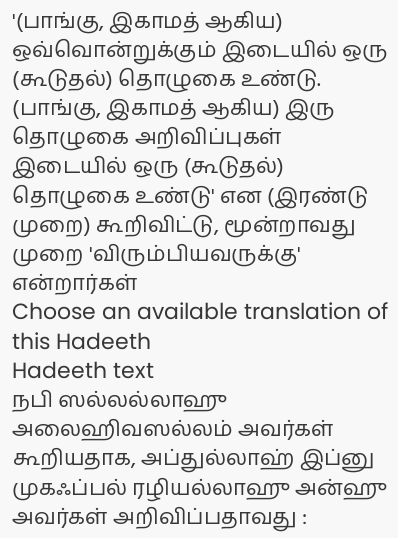'(பாங்கு, இகாமத் ஆகிய) ஒவ்வொன்றுக்கும் இடையில் ஒரு (கூடுதல்) தொழுகை உண்டு. (பாங்கு, இகாமத் ஆகிய) இரு தொழுகை அறிவிப்புகள் இடையில் ஒரு (கூடுதல்) தொழுகை உண்டு' என (இரண்டு முறை) கூறிவிட்டு, மூன்றாவது முறை 'விரும்பியவருக்கு' என்றார்கள்
Choose an available translation of this Hadeeth
Hadeeth text
நபி ஸல்லல்லாஹு அலைஹிவஸல்லம் அவர்கள் கூறியதாக, அப்துல்லாஹ் இப்னு முகஃப்பல் ரழியல்லாஹு அன்ஹு அவர்கள் அறிவிப்பதாவது :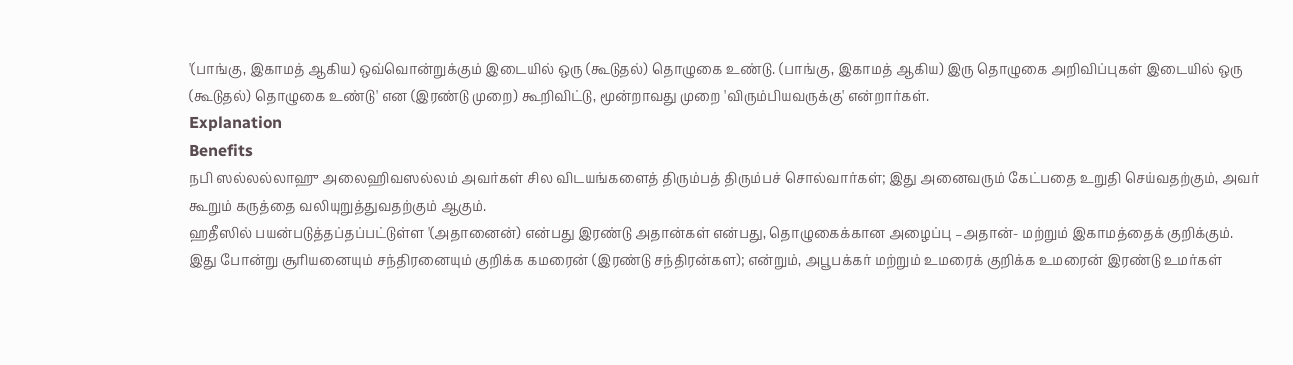'(பாங்கு, இகாமத் ஆகிய) ஒவ்வொன்றுக்கும் இடையில் ஒரு (கூடுதல்) தொழுகை உண்டு. (பாங்கு, இகாமத் ஆகிய) இரு தொழுகை அறிவிப்புகள் இடையில் ஒரு (கூடுதல்) தொழுகை உண்டு' என (இரண்டு முறை) கூறிவிட்டு, மூன்றாவது முறை 'விரும்பியவருக்கு' என்றார்கள்.
Explanation
Benefits
நபி ஸல்லல்லாஹு அலைஹிவஸல்லம் அவர்கள் சில விடயங்களைத் திரும்பத் திரும்பச் சொல்வார்கள்; இது அனைவரும் கேட்பதை உறுதி செய்வதற்கும், அவர் கூறும் கருத்தை வலியுறுத்துவதற்கும் ஆகும்.
ஹதீஸில் பயன்படுத்தப்தப்பட்டுள்ள '(அதானைன்) என்பது இரண்டு அதான்கள் என்பது, தொழுகைக்கான அழைப்பு –அதான்- மற்றும் இகாமத்தைக் குறிக்கும். இது போன்று சூரியனையும் சந்திரனையும் குறிக்க கமரைன் (இரண்டு சந்திரன்கள); என்றும், அபூபக்கர் மற்றும் உமரைக் குறிக்க உமரைன் இரண்டு உமர்கள்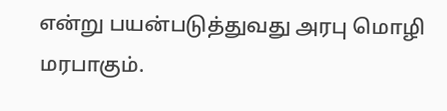என்று பயன்படுத்துவது அரபு மொழி மரபாகும்.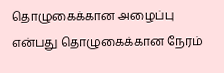தொழுகைக்கான அழைப்பு என்பது தொழுகைக்கான நேரம்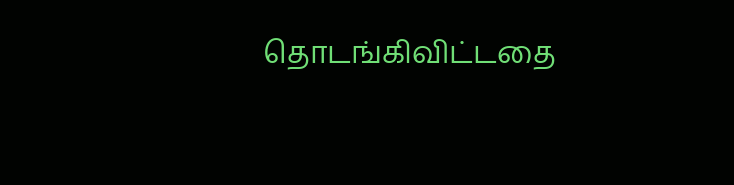தொடங்கிவிட்டதை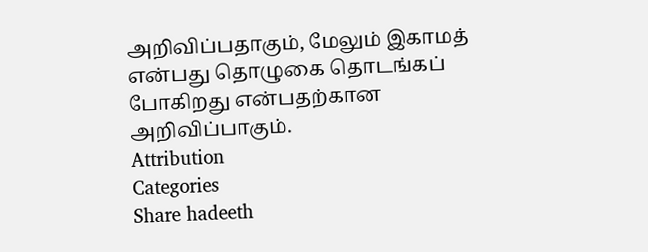அறிவிப்பதாகும், மேலும் இகாமத் என்பது தொழுகை தொடங்கப் போகிறது என்பதற்கான அறிவிப்பாகும்.
Attribution
Categories
Share hadeeth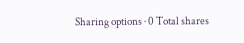Sharing options · 0 Total shares